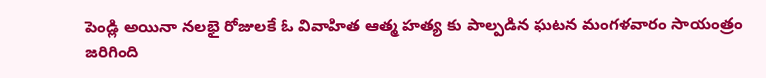పెండ్లి అయినా నలభై రోజులకే ఓ వివాహిత ఆత్మ హత్య కు పాల్పడిన ఘటన మంగళవారం సాయంత్రం జరిగింది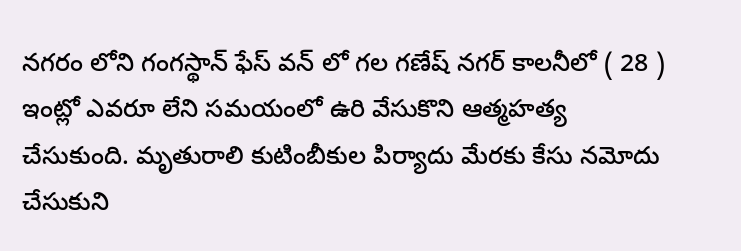నగరం లోని గంగస్థాన్ ఫేస్ వన్ లో గల గణేష్ నగర్ కాలనీలో ( 28 ) ఇంట్లో ఎవరూ లేని సమయంలో ఉరి వేసుకొని ఆత్మహత్య చేసుకుంది. మృతురాలి కుటింబీకుల పిర్యాదు మేరకు కేసు నమోదు చేసుకుని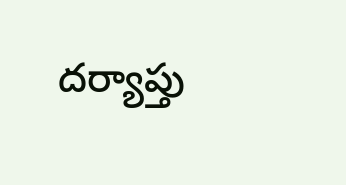దర్యాప్తు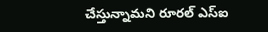చేస్తున్నామని రూరల్ ఎస్ఐ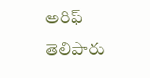అరిఫ్ తెలిపారు